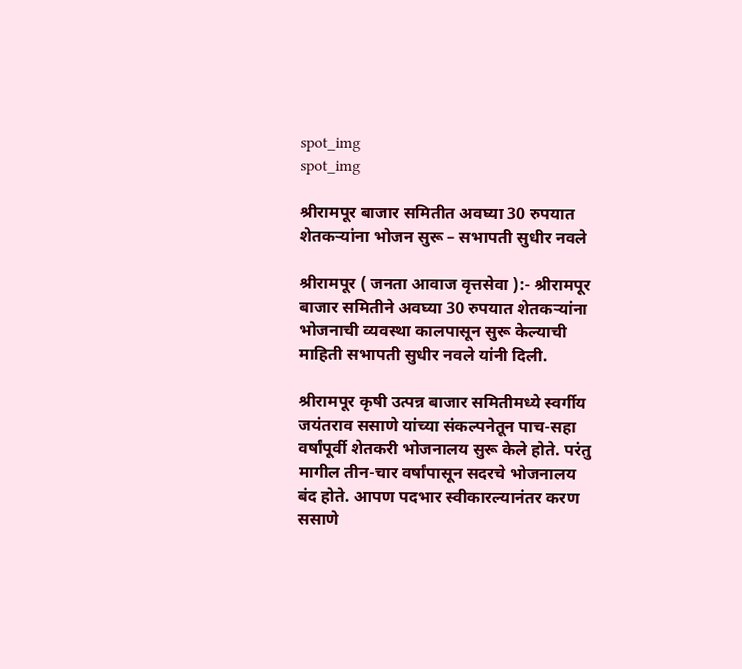spot_img
spot_img

श्रीरामपूर बाजार समितीत अवघ्या 30 रुपयात शेतकऱ्यांना भोजन सुरू – सभापती सुधीर नवले

श्रीरामपूर ( जनता आवाज वृत्तसेवा ):- श्रीरामपूर बाजार समितीने अवघ्या 30 रुपयात शेतकऱ्यांना भोजनाची व्यवस्था कालपासून सुरू केल्याची माहिती सभापती सुधीर नवले यांनी दिली.

श्रीरामपूर कृषी उत्पन्न बाजार समितीमध्ये स्वर्गीय जयंतराव ससाणे यांच्या संकल्पनेतून पाच-सहा वर्षांपूर्वी शेतकरी भोजनालय सुरू केले होते. परंतु मागील तीन-चार वर्षांपासून सदरचे भोजनालय बंद होते. आपण पदभार स्वीकारल्यानंतर करण ससाणे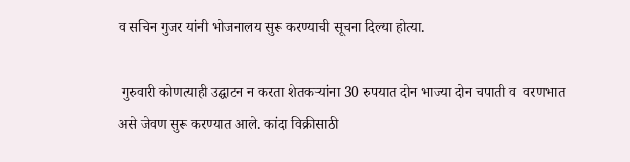व सचिन गुजर यांनी भोजनालय सुरू करण्याची सूचना दिल्या होत्या.

 गुरुवारी कोणत्याही उद्घाटन न करता शेतकऱ्यांना 30 रुपयात दोन भाज्या दोन चपाती व  वरणभात  असे जेवण सुरू करण्यात आले. कांदा विक्रीसाठी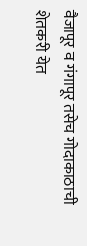वैजापूर व गंगापूर तसेच गोदाकाठाची  शेतकरी येत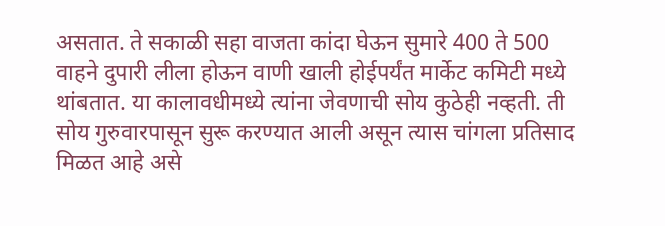असतात. ते सकाळी सहा वाजता कांदा घेऊन सुमारे 400 ते 500 वाहने दुपारी लीला होऊन वाणी खाली होईपर्यंत मार्केट कमिटी मध्ये थांबतात. या कालावधीमध्ये त्यांना जेवणाची सोय कुठेही नव्हती. ती सोय गुरुवारपासून सुरू करण्यात आली असून त्यास चांगला प्रतिसाद मिळत आहे असे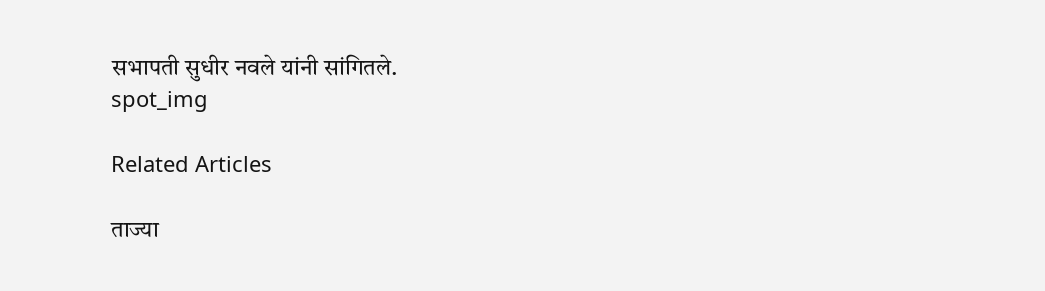सभापती सुधीर नवले यांनी सांगितले.
spot_img

Related Articles

ताज्या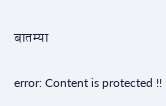बातम्या

error: Content is protected !!